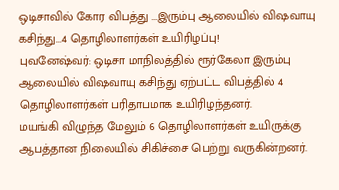ஒடிசாவில் கோர விபத்து ...இரும்பு ஆலையில் விஷவாயு கசிந்து...4 தொழிலாளர்கள் உயிரிழப்பு!
புவனேஷ்வர்: ஒடிசா மாநிலத்தில் ரூர்கேலா இரும்பு ஆலையில் விஷவாயு கசிந்து ஏற்பட்ட விபத்தில் 4 தொழிலாளர்கள் பரிதாபமாக உயிரிழந்தனர்.
மயங்கி விழுந்த மேலும் 6 தொழிலாளர்கள் உயிருக்கு ஆபத்தான நிலையில் சிகிச்சை பெற்று வருகின்றனர்.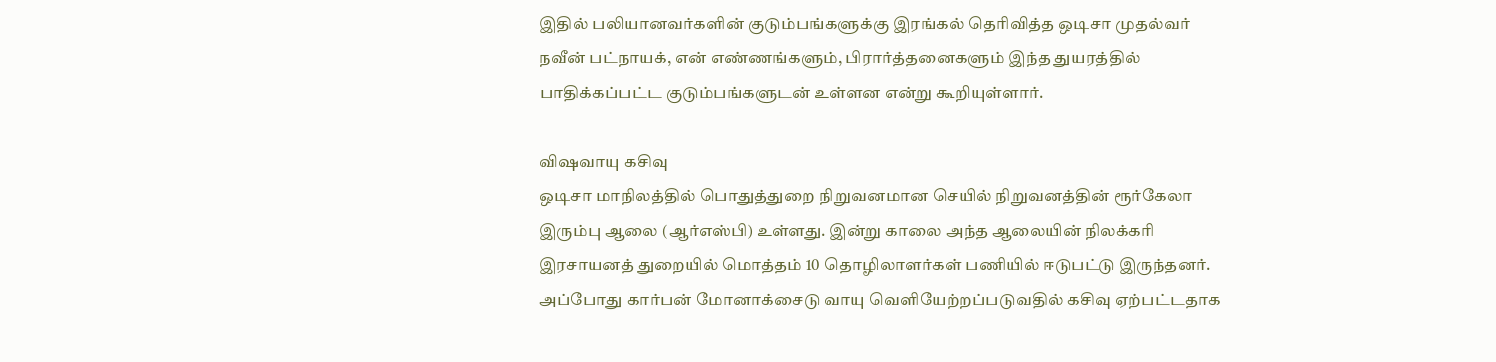இதில் பலியானவர்களின் குடும்பங்களுக்கு இரங்கல் தெரிவித்த ஒடிசா முதல்வர் நவீன் பட்நாயக், என் எண்ணங்களும், பிரார்த்தனைகளும் இந்த துயரத்தில் பாதிக்கப்பட்ட குடும்பங்களுடன் உள்ளன என்று கூறியுள்ளார்.

விஷவாயு கசிவு
ஒடிசா மாநிலத்தில் பொதுத்துறை நிறுவனமான செயில் நிறுவனத்தின் ரூர்கேலா இரும்பு ஆலை (ஆர்எஸ்பி) உள்ளது. இன்று காலை அந்த ஆலையின் நிலக்கரி இரசாயனத் துறையில் மொத்தம் 10 தொழிலாளர்கள் பணியில் ஈடுபட்டு இருந்தனர். அப்போது கார்பன் மோனாக்சைடு வாயு வெளியேற்றப்படுவதில் கசிவு ஏற்பட்டதாக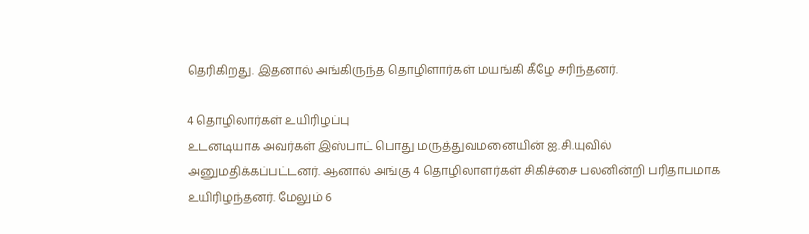தெரிகிறது. இதனால் அங்கிருந்த தொழிளார்கள் மயங்கி கீழே சரிந்தனர்.

4 தொழிலார்கள் உயிரிழப்பு
உடனடியாக அவர்கள் இஸ்பாட் பொது மருத்துவமனையின் ஐ.சி.யுவில் அனுமதிக்கப்பட்டனர். ஆனால் அங்கு 4 தொழிலாளர்கள் சிகிச்சை பலனின்றி பரிதாபமாக உயிரிழந்தனர். மேலும் 6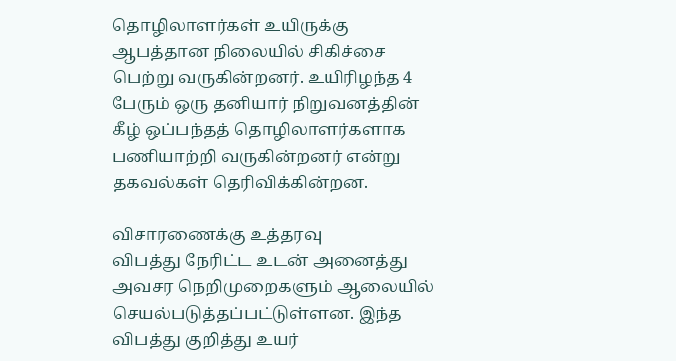தொழிலாளர்கள் உயிருக்கு ஆபத்தான நிலையில் சிகிச்சை பெற்று வருகின்றனர். உயிரிழந்த 4 பேரும் ஒரு தனியார் நிறுவனத்தின் கீழ் ஒப்பந்தத் தொழிலாளர்களாக பணியாற்றி வருகின்றனர் என்று தகவல்கள் தெரிவிக்கின்றன.

விசாரணைக்கு உத்தரவு
விபத்து நேரிட்ட உடன் அனைத்து அவசர நெறிமுறைகளும் ஆலையில் செயல்படுத்தப்பட்டுள்ளன. இந்த விபத்து குறித்து உயர்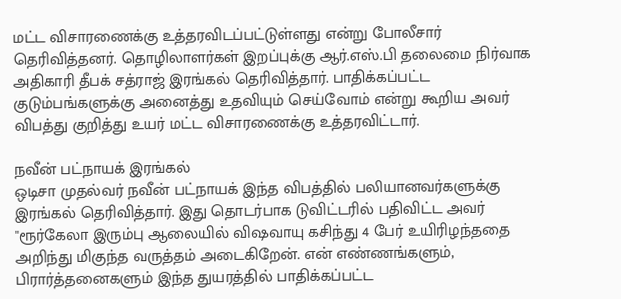மட்ட விசாரணைக்கு உத்தரவிடப்பட்டுள்ளது என்று போலீசார் தெரிவித்தனர். தொழிலாளர்கள் இறப்புக்கு ஆர்.எஸ்.பி தலைமை நிர்வாக அதிகாரி தீபக் சத்ராஜ் இரங்கல் தெரிவித்தார். பாதிக்கப்பட்ட குடும்பங்களுக்கு அனைத்து உதவியும் செய்வோம் என்று கூறிய அவர் விபத்து குறித்து உயர் மட்ட விசாரணைக்கு உத்தரவிட்டார்.

நவீன் பட்நாயக் இரங்கல்
ஒடிசா முதல்வர் நவீன் பட்நாயக் இந்த விபத்தில் பலியானவர்களுக்கு இரங்கல் தெரிவித்தார். இது தொடர்பாக டுவிட்டரில் பதிவிட்ட அவர் ''ரூர்கேலா இரும்பு ஆலையில் விஷவாயு கசிந்து 4 பேர் உயிரிழந்ததை அறிந்து மிகுந்த வருத்தம் அடைகிறேன். என் எண்ணங்களும், பிரார்த்தனைகளும் இந்த துயரத்தில் பாதிக்கப்பட்ட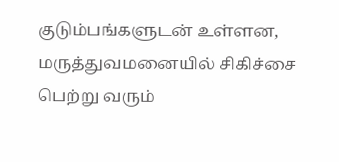குடும்பங்களுடன் உள்ளன, மருத்துவமனையில் சிகிச்சை பெற்று வரும்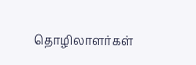தொழிலாளர்கள்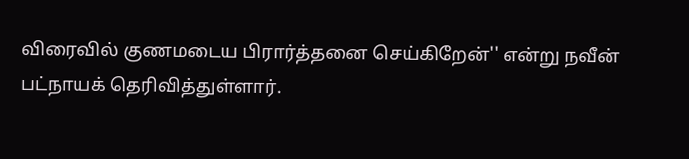விரைவில் குணமடைய பிரார்த்தனை செய்கிறேன்'' என்று நவீன் பட்நாயக் தெரிவித்துள்ளார்.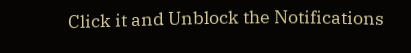Click it and Unblock the Notifications